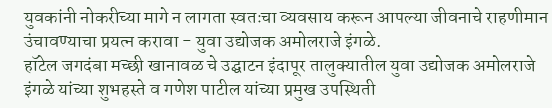युवकांनी नोकरीच्या मागे न लागता स्वतःचा व्यवसाय करून आपल्या जीवनाचे राहणीमान उंचावण्याचा प्रयत्न करावा - युवा उद्योजक अमोलराजे इंगळे.
हॉटेल जगदंबा मच्छी खानावळ चे उद्घाटन इंदापूर तालुक्यातील युवा उद्योजक अमोलराजे इंगळे यांच्या शुभहस्ते व गणेश पाटील यांच्या प्रमुख उपस्थिती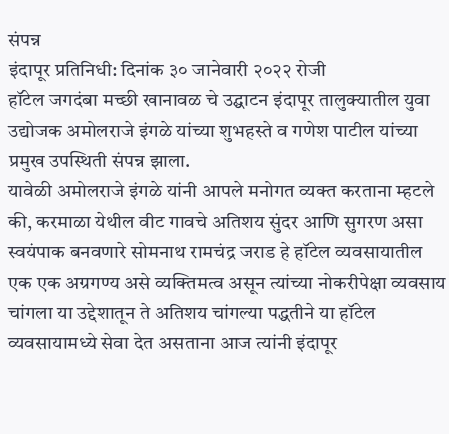संपन्न
इंदापूर प्रतिनिधी: दिनांक ३० जानेवारी २०२२ रोजी
हॉटेल जगदंबा मच्छी खानावळ चे उद्घाटन इंदापूर तालुक्यातील युवा उद्योजक अमोलराजे इंगळे यांच्या शुभहस्ते व गणेश पाटील यांच्या प्रमुख उपस्थिती संपन्न झाला.
यावेळी अमोलराजे इंगळे यांनी आपले मनोगत व्यक्त करताना म्हटले की, करमाळा येथील वीट गावचे अतिशय सुंदर आणि सुगरण असा स्वयंपाक बनवणारे सोमनाथ रामचंद्र जराड हे हॉटेल व्यवसायातील एक एक अग्रगण्य असे व्यक्तिमत्व असून त्यांच्या नोकरीपेक्षा व्यवसाय चांगला या उद्देशातून ते अतिशय चांगल्या पद्धतीने या हॉटेल व्यवसायामध्ये सेवा देत असताना आज त्यांनी इंदापूर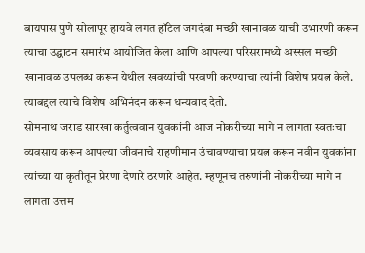बायपास पुणे सोलापूर हायवे लगत हॉटेल जगदंबा मच्छी खानावळ याची उभारणी करून त्याचा उद्घाटन समारंभ आयोजित केला आणि आपल्या परिसरामध्ये अस्सल मच्छी खानावळ उपलब्ध करून येथील खवय्यांची परवणी करण्याचा त्यांनी विशेष प्रयत्न केले. त्याबद्दल त्याचे विशेष अभिनंदन करून धन्यवाद देतो.
सोमनाथ जराड सारखा कर्तुत्ववान युवकांनी आज नोकरीच्या मागे न लागता स्वतःचा व्यवसाय करून आपल्या जीवनाचे राहणीमान उंचावण्याचा प्रयत्न करून नवीन युवकांना त्यांच्या या कृतीतून प्रेरणा देणारे ठरणारे आहेत. म्हणूनच तरुणांनी नोकरीच्या मागे न लागता उत्तम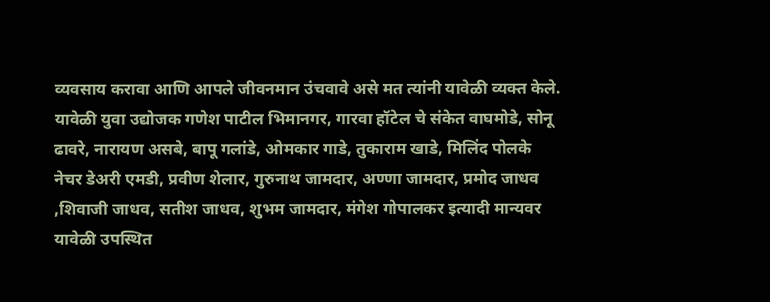व्यवसाय करावा आणि आपले जीवनमान उंचवावे असे मत त्यांनी यावेळी व्यक्त केले.
यावेळी युवा उद्योजक गणेश पाटील भिमानगर, गारवा हॉटेल चे संकेत वाघमोडे, सोनू ढावरे, नारायण असबे, बापू गलांडे, ओमकार गाडे, तुकाराम खाडे, मिलिंद पोलके नेचर डेअरी एमडी, प्रवीण शेलार, गुरुनाथ जामदार, अण्णा जामदार, प्रमोद जाधव ,शिवाजी जाधव, सतीश जाधव, शुभम जामदार, मंगेश गोपालकर इत्यादी मान्यवर यावेळी उपस्थित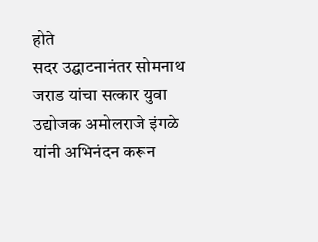होते
सदर उद्घाटनानंतर सोमनाथ जराड यांचा सत्कार युवा उद्योजक अमोलराजे इंगळे यांनी अभिनंदन करून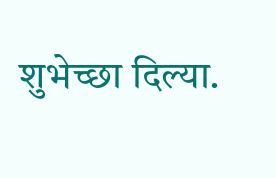शुभेच्छा दिल्या.